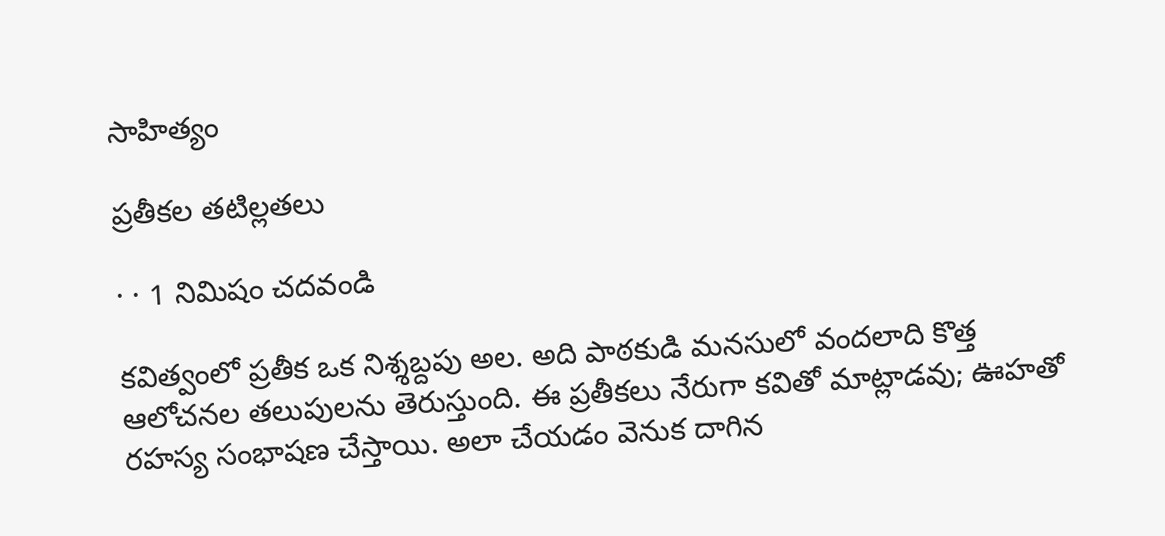సాహిత్యం

ప్రతీకల తటిల్లతలు

· · 1 నిమిషం చదవండి

కవిత్వంలో ప్రతీక ఒక నిశ్శబ్దపు అల. అది పాఠకుడి మనసులో వందలాది కొత్త ఆలోచనల తలుపులను తెరుస్తుంది. ఈ ప్రతీకలు నేరుగా కవితో మాట్లాడవు; ఊహతో రహస్య సంభాషణ చేస్తాయి. అలా చేయడం వెనుక దాగిన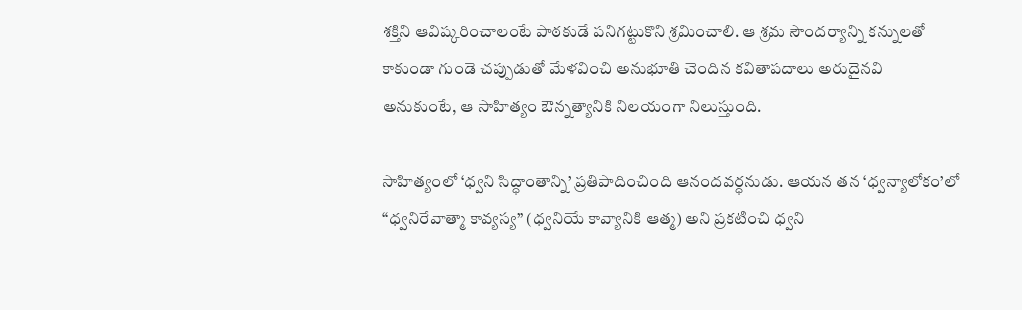శక్తిని ఆవిష్కరించాలంటే పాఠకుడే పనిగట్టుకొని శ్రమించాలి. ఆ శ్రమ సౌందర్యాన్ని కన్నులతో కాకుండా గుండె చప్పుడుతో మేళవించి అనుభూతి చెందిన కవితాపదాలు అరుదైనవి అనుకుంటే, ఆ సాహిత్యం ఔన్నత్యానికి నిలయంగా నిలుస్తుంది.

సాహిత్యంలో ‘ధ్వని సిద్ధాంతాన్ని’ ప్రతిపాదించింది ఆనందవర్ధనుడు. ఆయన తన ‘ధ్వన్యాలోకం’లో “ధ్వనిరేవాత్మా కావ్యస్య” (ధ్వనియే కావ్యానికి ఆత్మ) అని ప్రకటించి ధ్వని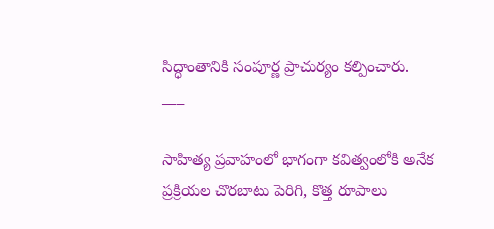సిద్ధాంతానికి సంపూర్ణ ప్రాచుర్యం కల్పించారు.
___

సాహిత్య ప్రవాహంలో భాగంగా కవిత్వంలోకి అనేక ప్రక్రియల చొరబాటు పెరిగి, కొత్త రూపాలు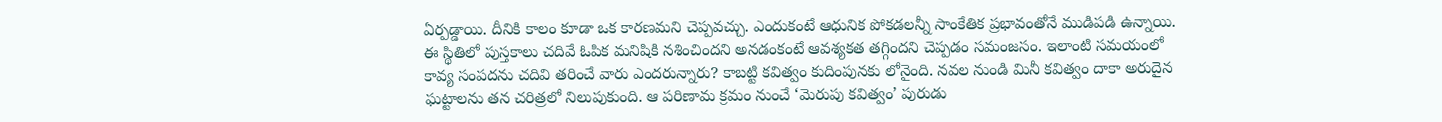ఏర్పడ్డాయి. దీనికి కాలం కూడా ఒక కారణమని చెప్పవచ్చు. ఎందుకంటే ఆధునిక పోకడలన్నీ సాంకేతిక ప్రభావంతోనే ముడిపడి ఉన్నాయి. ఈ స్థితిలో పుస్తకాలు చదివే ఓపిక మనిషికి నశించిందని అనడంకంటే ఆవశ్యకత తగ్గిందని చెప్పడం సమంజసం. ఇలాంటి సమయంలో కావ్య సంపదను చదివి తరించే వారు ఎందరున్నారు? కాబట్టి కవిత్వం కుదింపునకు లోనైంది. నవల నుండి మినీ కవిత్వం దాకా అరుదైన ఘట్టాలను తన చరిత్రలో నిలుపుకుంది. ఆ పరిణామ క్రమం నుంచే ‘మెరుపు కవిత్వం’ పురుడు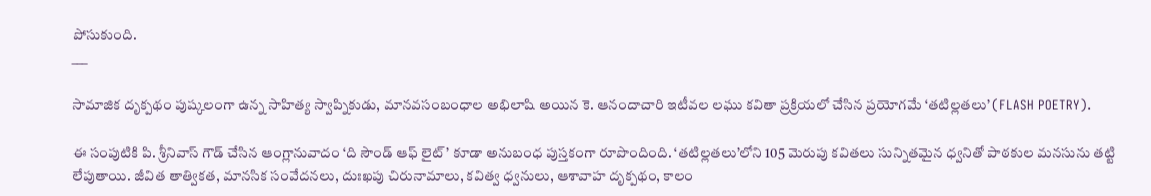పోసుకుంది.
___

సామాజిక దృక్పథం పుష్కలంగా ఉన్న సాహిత్య స్వాప్నికుడు, మానవసంబంధాల అభిలాషి అయిన కె. ఆనందాచారి ఇటీవల లఘు కవితా ప్రక్రియలో చేసిన ప్రయోగమే ‘తటిల్లతలు’ (FLASH POETRY).

ఈ సంపుటికి పి. శ్రీనివాస్ గౌడ్ చేసిన ఆంగ్లానువాదం ‘ది సౌండ్ ఆఫ్ లైట్’ కూడా అనుబంధ పుస్తకంగా రూపొందింది. ‘తటిల్లతలు’లోని 105 మెరుపు కవితలు సున్నితమైన ధ్వనితో పాఠకుల మనసును తట్టి లేపుతాయి. జీవిత తాత్వికత, మానసిక సంవేదనలు, దుఃఖపు చిరునామాలు, కవిత్వ ధ్వనులు, ఆశావాహ దృక్పథం, కాలం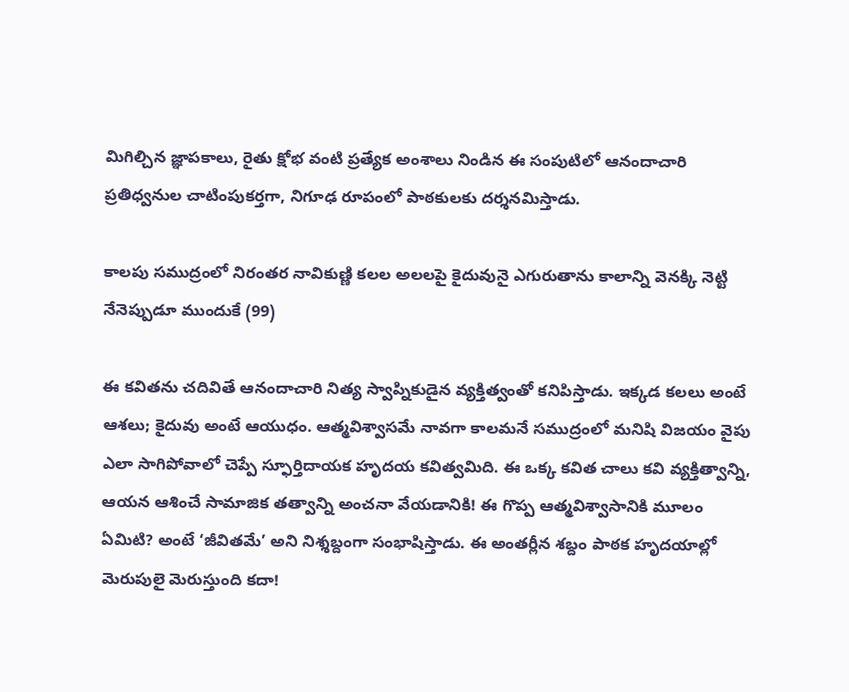మిగిల్చిన జ్ఞాపకాలు, రైతు క్షోభ వంటి ప్రత్యేక అంశాలు నిండిన ఈ సంపుటిలో ఆనందాచారి ప్రతిధ్వనుల చాటింపుకర్తగా, నిగూఢ రూపంలో పాఠకులకు దర్శనమిస్తాడు.

కాలపు సముద్రంలో నిరంతర నావికుణ్ణి కలల అలలపై కైదువునై ఎగురుతాను కాలాన్ని వెనక్కి నెట్టి నేనెప్పుడూ ముందుకే (99)

ఈ కవితను చదివితే ఆనందాచారి నిత్య స్వాప్నికుడైన వ్యక్తిత్వంతో కనిపిస్తాడు. ఇక్కడ కలలు అంటే ఆశలు; కైదువు అంటే ఆయుధం. ఆత్మవిశ్వాసమే నావగా కాలమనే సముద్రంలో మనిషి విజయం వైపు ఎలా సాగిపోవాలో చెప్పే స్ఫూర్తిదాయక హృదయ కవిత్వమిది. ఈ ఒక్క కవిత చాలు కవి వ్యక్తిత్వాన్ని, ఆయన ఆశించే సామాజిక తత్వాన్ని అంచనా వేయడానికి! ఈ గొప్ప ఆత్మవిశ్వాసానికి మూలం ఏమిటి? అంటే ‘జీవితమే’ అని నిశ్శబ్దంగా సంభాషిస్తాడు. ఈ అంతర్లీన శబ్దం పాఠక హృదయాల్లో మెరుపులై మెరుస్తుంది కదా!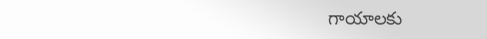గాయాలకు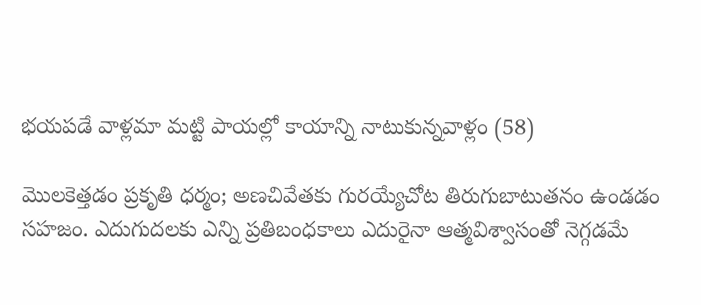భయపడే వాళ్లమా మట్టి పాయల్లో కాయాన్ని నాటుకున్నవాళ్లం (58)

మొలకెత్తడం ప్రకృతి ధర్మం; అణచివేతకు గురయ్యేచోట తిరుగుబాటుతనం ఉండడం సహజం. ఎదుగుదలకు ఎన్ని ప్రతిబంధకాలు ఎదురైనా ఆత్మవిశ్వాసంతో నెగ్గడమే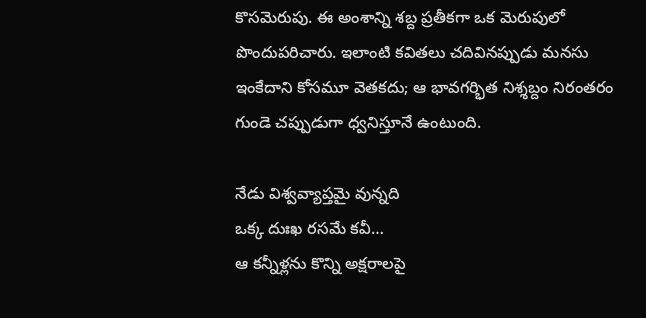కొసమెరుపు. ఈ అంశాన్ని శబ్ద ప్రతీకగా ఒక మెరుపులో పొందుపరిచారు. ఇలాంటి కవితలు చదివినప్పుడు మనసు ఇంకేదాని కోసమూ వెతకదు; ఆ భావగర్భిత నిశ్శబ్దం నిరంతరం గుండె చప్పుడుగా ధ్వనిస్తూనే ఉంటుంది.

నేడు విశ్వవ్యాప్తమై వున్నది
ఒక్క దుఃఖ రసమే కవీ…
ఆ కన్నీళ్లను కొన్ని అక్షరాలపై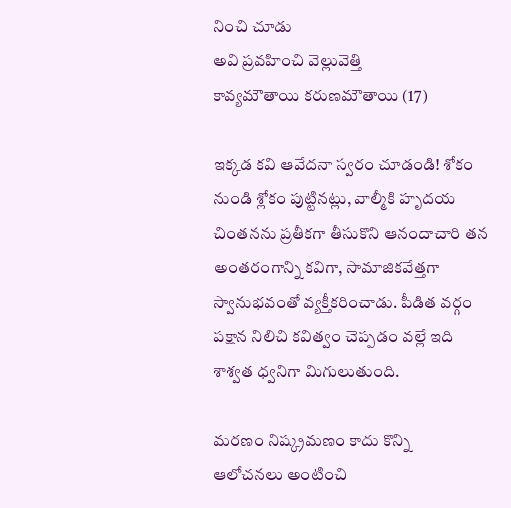నించి చూడు
అవి ప్రవహించి వెల్లువెత్తి
కావ్యమౌతాయి కరుణమౌతాయి (17)

ఇక్కడ కవి ఆవేదనా స్వరం చూడండి! శోకం నుండి శ్లోకం పుట్టినట్లు, వాల్మీకి హృదయ చింతనను ప్రతీకగా తీసుకొని ఆనందాచారి తన అంతరంగాన్ని కవిగా, సామాజికవేత్తగా స్వానుభవంతో వ్యక్తీకరించాడు. పీడిత వర్గం పక్షాన నిలిచి కవిత్వం చెప్పడం వల్లే ఇది శాశ్వత ధ్వనిగా మిగులుతుంది.

మరణం నిష్క్రమణం కాదు కొన్ని
ఆలోచనలు అంటించి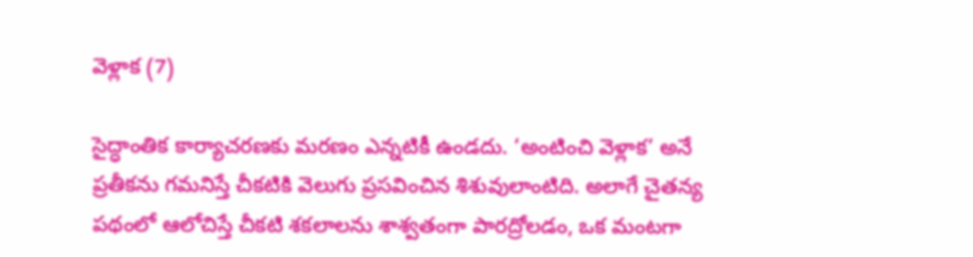వెళ్లాక (7)

సైద్ధాంతిక కార్యాచరణకు మరణం ఎన్నటికీ ఉండదు. ‘అంటించి వెళ్లాక’ అనే ప్రతీకను గమనిస్తే చీకటికి వెలుగు ప్రసవించిన శిశువులాంటిది. అలాగే చైతన్య పథంలో ఆలోచిస్తే చీకటి శకలాలను శాశ్వతంగా పారద్రోలడం, ఒక మంటగా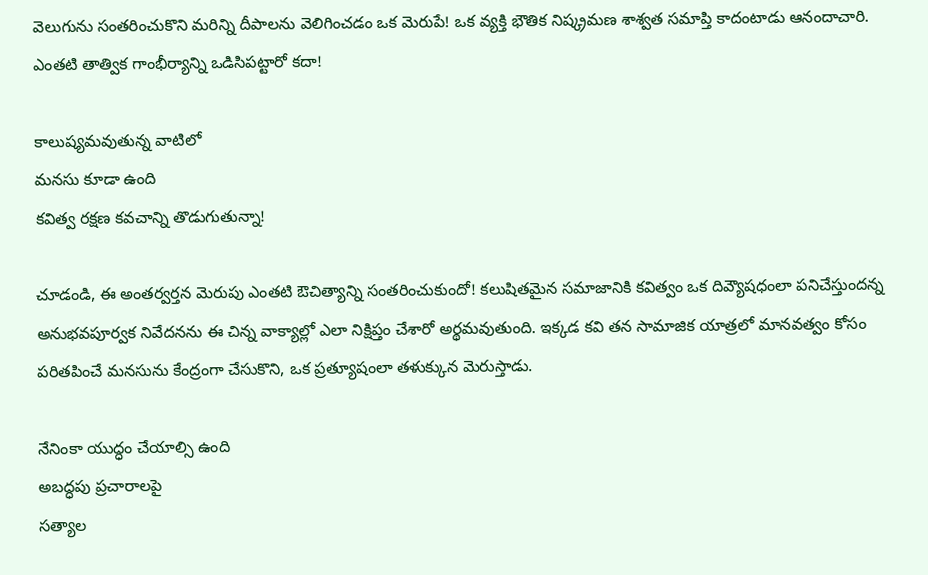వెలుగును సంతరించుకొని మరిన్ని దీపాలను వెలిగించడం ఒక మెరుపే! ఒక వ్యక్తి భౌతిక నిష్క్రమణ శాశ్వత సమాప్తి కాదంటాడు ఆనందాచారి. ఎంతటి తాత్విక గాంభీర్యాన్ని ఒడిసిపట్టారో కదా!

కాలుష్యమవుతున్న వాటిలో
మనసు కూడా ఉంది
కవిత్వ రక్షణ కవచాన్ని తొడుగుతున్నా!

చూడండి, ఈ అంతర్వర్తన మెరుపు ఎంతటి ఔచిత్యాన్ని సంతరించుకుందో! కలుషితమైన సమాజానికి కవిత్వం ఒక దివ్యౌషధంలా పనిచేస్తుందన్న అనుభవపూర్వక నివేదనను ఈ చిన్న వాక్యాల్లో ఎలా నిక్షిప్తం చేశారో అర్థమవుతుంది. ఇక్కడ కవి తన సామాజిక యాత్రలో మానవత్వం కోసం పరితపించే మనసును కేంద్రంగా చేసుకొని, ఒక ప్రత్యూషంలా తళుక్కున మెరుస్తాడు.

నేనింకా యుద్ధం చేయాల్సి ఉంది
అబద్ధపు ప్రచారాలపై
సత్యాల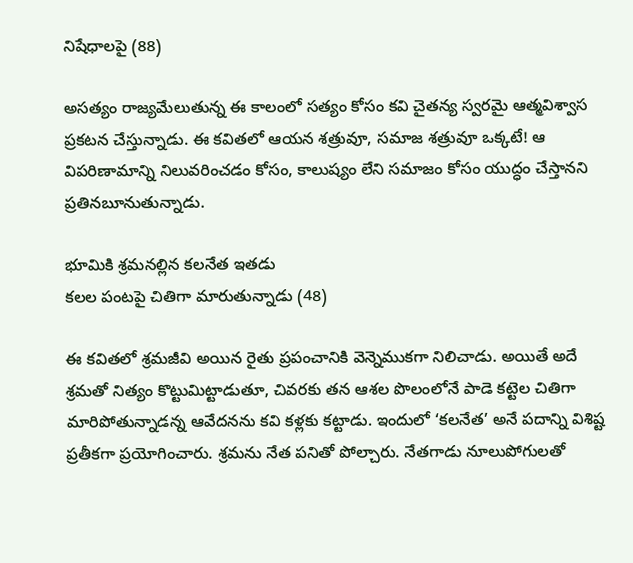నిషేధాలపై (88)

అసత్యం రాజ్యమేలుతున్న ఈ కాలంలో సత్యం కోసం కవి చైతన్య స్వరమై ఆత్మవిశ్వాస ప్రకటన చేస్తున్నాడు. ఈ కవితలో ఆయన శత్రువూ, సమాజ శత్రువూ ఒక్కటే! ఆ విపరిణామాన్ని నిలువరించడం కోసం, కాలుష్యం లేని సమాజం కోసం యుద్ధం చేస్తానని ప్రతినబూనుతున్నాడు.

భూమికి శ్రమనల్లిన కలనేత ఇతడు
కలల పంటపై చితిగా మారుతున్నాడు (48)

ఈ కవితలో శ్రమజీవి అయిన రైతు ప్రపంచానికి వెన్నెముకగా నిలిచాడు. అయితే అదే శ్రమతో నిత్యం కొట్టుమిట్టాడుతూ, చివరకు తన ఆశల పొలంలోనే పాడె కట్టెల చితిగా మారిపోతున్నాడన్న ఆవేదనను కవి కళ్లకు కట్టాడు. ఇందులో ‘కలనేత’ అనే పదాన్ని విశిష్ట ప్రతీకగా ప్రయోగించారు. శ్రమను నేత పనితో పోల్చారు. నేతగాడు నూలుపోగులతో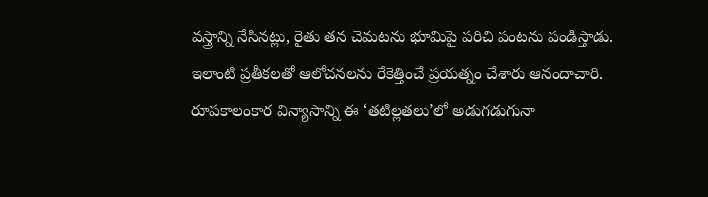వస్త్రాన్ని నేసినట్లు, రైతు తన చెమటను భూమిపై పరిచి పంటను పండిస్తాడు. ఇలాంటి ప్రతీకలతో ఆలోచనలను రేకెత్తించే ప్రయత్నం చేశారు ఆనందాచారి. రూపకాలంకార విన్యాసాన్ని ఈ ‘తటిల్లతలు’లో అడుగడుగునా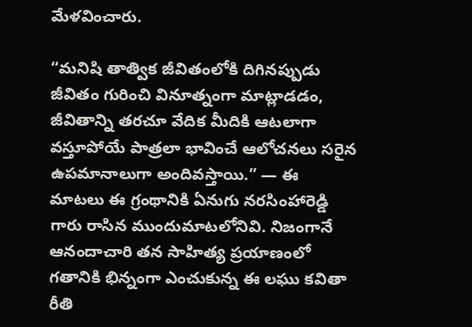మేళవించారు.

“మనిషి తాత్విక జీవితంలోకి దిగినప్పుడు జీవితం గురించి వినూత్నంగా మాట్లాడడం, జీవితాన్ని తరచూ వేదిక మీదికి ఆటలాగా వస్తూపోయే పాత్రలా భావించే ఆలోచనలు సరైన ఉపమానాలుగా అందివస్తాయి.” — ఈ మాటలు ఈ గ్రంథానికి ఏనుగు నరసింహారెడ్డి గారు రాసిన ముందుమాటలోనివి. నిజంగానే ఆనందాచారి తన సాహిత్య ప్రయాణంలో గతానికి భిన్నంగా ఎంచుకున్న ఈ లఘు కవితా రీతి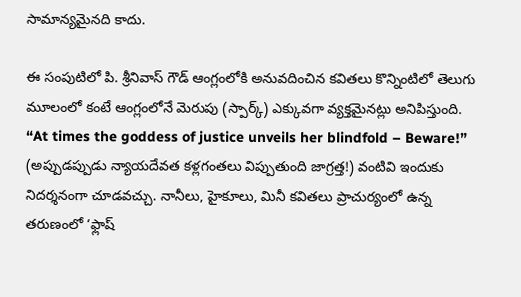సామాన్యమైనది కాదు.

ఈ సంపుటిలో పి. శ్రీనివాస్ గౌడ్ ఆంగ్లంలోకి అనువదించిన కవితలు కొన్నింటిలో తెలుగు మూలంలో కంటే ఆంగ్లంలోనే మెరుపు (స్పార్క్) ఎక్కువగా వ్యక్తమైనట్లు అనిపిస్తుంది. “At times the goddess of justice unveils her blindfold – Beware!” (అప్పుడప్పుడు న్యాయదేవత కళ్లగంతలు విప్పుతుంది జాగ్రత్త!) వంటివి ఇందుకు నిదర్శనంగా చూడవచ్చు. నానీలు, హైకూలు, మినీ కవితలు ప్రాచుర్యంలో ఉన్న తరుణంలో ‘ఫ్లాష్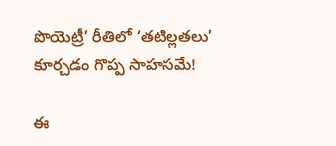పొయెట్రీ’ రీతిలో ‘తటిల్లతలు’ కూర్చడం గొప్ప సాహసమే!

ఈ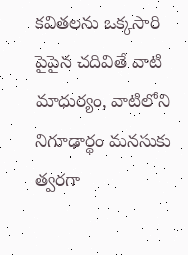కవితలను ఒక్కసారి పైపైన చదివితే వాటి మాధుర్యం, వాటిలోని నిగూఢార్థం మనసుకు త్వరగా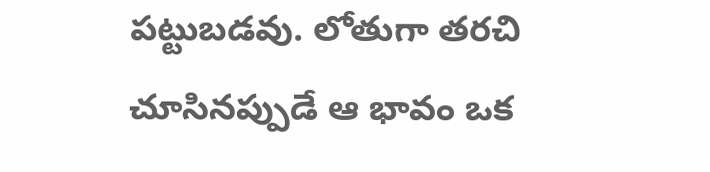పట్టుబడవు. లోతుగా తరచి చూసినప్పుడే ఆ భావం ఒక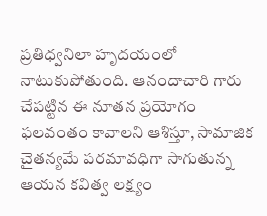ప్రతిధ్వనిలా హృదయంలో నాటుకుపోతుంది. ఆనందాచారి గారు చేపట్టిన ఈ నూతన ప్రయోగం ఫలవంతం కావాలని ఆశిస్తూ, సామాజిక చైతన్యమే పరమావధిగా సాగుతున్న ఆయన కవిత్వ లక్ష్యం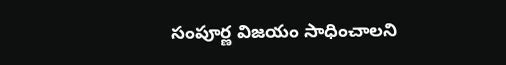సంపూర్ణ విజయం సాధించాలని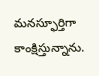మనస్ఫూర్తిగా కాంక్షిస్తున్నాను.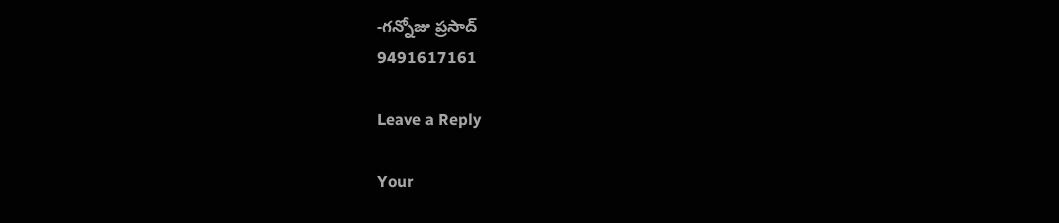-గన్నోజు ప్రసాద్
9491617161

Leave a Reply

Your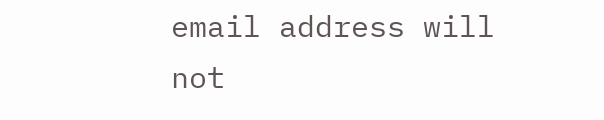email address will not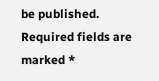be published. Required fields are marked *